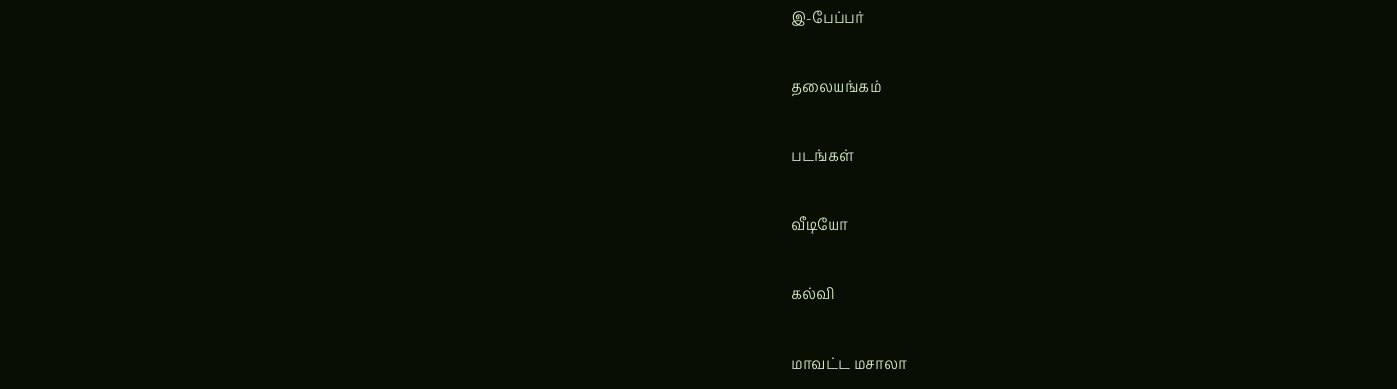இ-பேப்பர்

தலையங்கம்

படங்கள்

வீடியோ

கல்வி

மாவட்ட மசாலா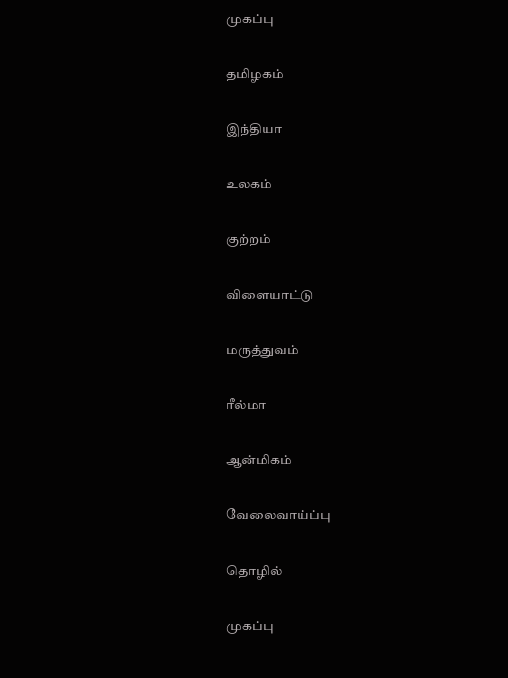முகப்பு

தமிழகம்

இந்தியா

உலகம்

குற்றம்

விளையாட்டு

மருத்துவம்

ரீல்மா

ஆன்மிகம்

வேலைவாய்ப்பு

தொழில்

முகப்பு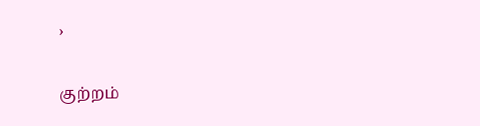›

குற்றம்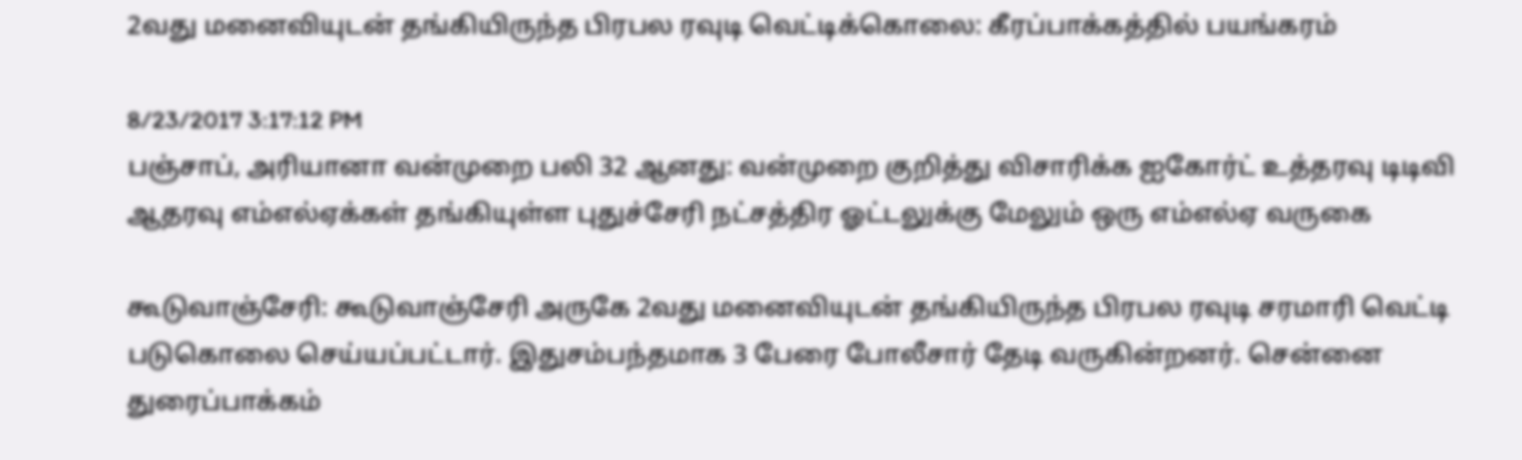2வது மனைவியுடன் தங்கியிருந்த பிரபல ரவுடி வெட்டிக்கொலை: கீரப்பாக்கத்தில் பயங்கரம்

8/23/2017 3:17:12 PM
பஞ்சாப், அரியானா வன்முறை பலி 32 ஆனது: வன்முறை குறித்து விசாரிக்க ஐகோர்ட் உத்தரவு டிடிவி ஆதரவு எம்எல்ஏக்கள் தங்கியுள்ள புதுச்சேரி நட்சத்திர ஓட்டலுக்கு மேலும் ஒரு எம்எல்ஏ வருகை

கூடுவாஞ்சேரி: கூடுவாஞ்சேரி அருகே 2வது மனைவியுடன் தங்கியிருந்த பிரபல ரவுடி சரமாரி வெட்டி படுகொலை செய்யப்பட்டார். இதுசம்பந்தமாக 3 பேரை போலீசார் தேடி வருகின்றனர். சென்னை துரைப்பாக்கம்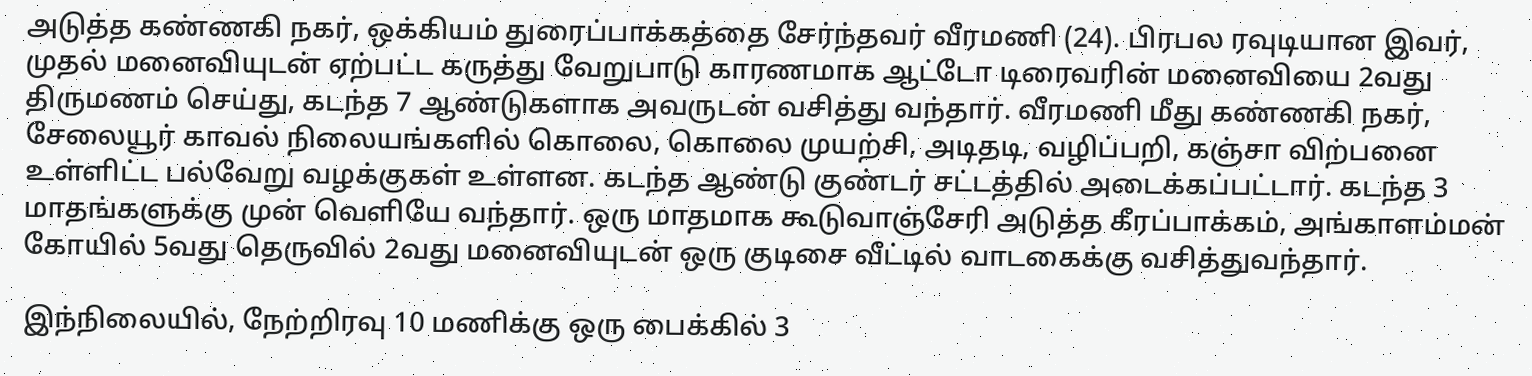அடுத்த கண்ணகி நகர், ஒக்கியம் துரைப்பாக்கத்தை சேர்ந்தவர் வீரமணி (24). பிரபல ரவுடியான இவர், முதல் மனைவியுடன் ஏற்பட்ட கருத்து வேறுபாடு காரணமாக ஆட்டோ டிரைவரின் மனைவியை 2வது திருமணம் செய்து, கடந்த 7 ஆண்டுகளாக அவருடன் வசித்து வந்தார். வீரமணி மீது கண்ணகி நகர், சேலையூர் காவல் நிலையங்களில் கொலை, கொலை முயற்சி, அடிதடி, வழிப்பறி, கஞ்சா விற்பனை உள்ளிட்ட பல்வேறு வழக்குகள் உள்ளன. கடந்த ஆண்டு குண்டர் சட்டத்தில் அடைக்கப்பட்டார். கடந்த 3 மாதங்களுக்கு முன் வெளியே வந்தார். ஒரு மாதமாக கூடுவாஞ்சேரி அடுத்த கீரப்பாக்கம், அங்காளம்மன் கோயில் 5வது தெருவில் 2வது மனைவியுடன் ஒரு குடிசை வீட்டில் வாடகைக்கு வசித்துவந்தார்.

இந்நிலையில், நேற்றிரவு 10 மணிக்கு ஒரு பைக்கில் 3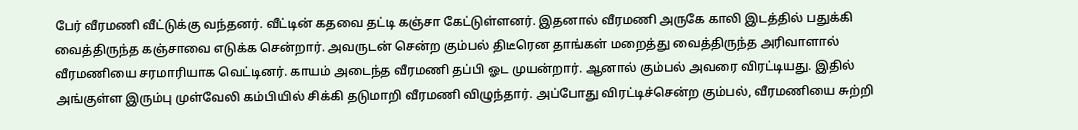பேர் வீரமணி வீட்டுக்கு வந்தனர். வீட்டின் கதவை தட்டி கஞ்சா கேட்டுள்ளனர். இதனால் வீரமணி அருகே காலி இடத்தில் பதுக்கி வைத்திருந்த கஞ்சாவை எடுக்க சென்றார். அவருடன் சென்ற கும்பல் திடீரென தாங்கள் மறைத்து வைத்திருந்த அரிவாளால் வீரமணியை சரமாரியாக வெட்டினர். காயம் அடைந்த வீரமணி தப்பி ஓட முயன்றார். ஆனால் கும்பல் அவரை விரட்டியது. இதில் அங்குள்ள இரும்பு முள்வேலி கம்பியில் சிக்கி தடுமாறி வீரமணி விழுந்தார். அப்போது விரட்டிச்சென்ற கும்பல், வீரமணியை சுற்றி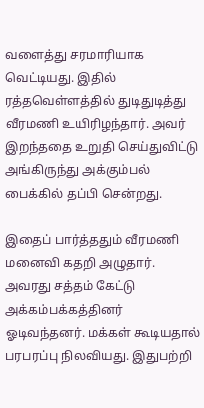வளைத்து சரமாரியாக வெட்டியது. இதில் ரத்தவெள்ளத்தில் துடிதுடித்து வீரமணி உயிரிழந்தார். அவர் இறந்ததை உறுதி செய்துவிட்டு அங்கிருந்து அக்கும்பல் பைக்கில் தப்பி சென்றது.

இதைப் பார்த்ததும் வீரமணி மனைவி கதறி அழுதார். அவரது சத்தம் கேட்டு அக்கம்பக்கத்தினர்  ஓடிவந்தனர். மக்கள் கூடியதால் பரபரப்பு நிலவியது. இதுபற்றி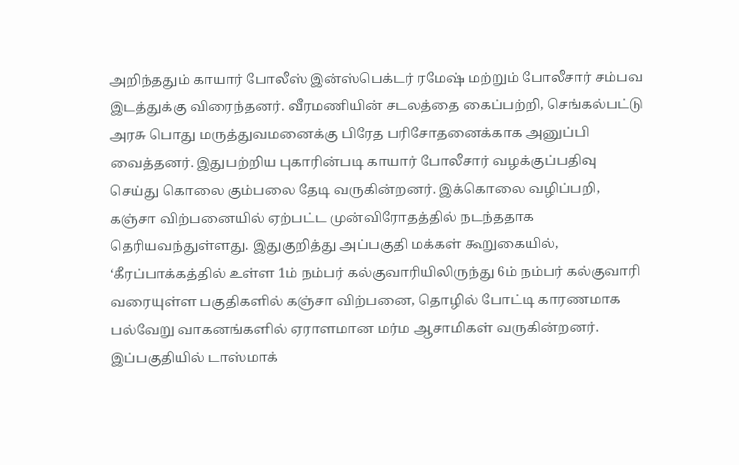அறிந்ததும் காயார் போலீஸ் இன்ஸ்பெக்டர் ரமேஷ் மற்றும் போலீசார் சம்பவ இடத்துக்கு விரைந்தனர். வீரமணியின் சடலத்தை கைப்பற்றி, செங்கல்பட்டு அரசு பொது மருத்துவமனைக்கு பிரேத பரிசோதனைக்காக அனுப்பி வைத்தனர். இதுபற்றிய புகாரின்படி காயார் போலீசார் வழக்குப்பதிவு செய்து கொலை கும்பலை தேடி வருகின்றனர். இக்கொலை வழிப்பறி, கஞ்சா விற்பனையில் ஏற்பட்ட முன்விரோதத்தில் நடந்ததாக தெரியவந்துள்ளது. இதுகுறித்து அப்பகுதி மக்கள் கூறுகையில், ‘கீரப்பாக்கத்தில் உள்ள 1ம் நம்பர் கல்குவாரியிலிருந்து 6ம் நம்பர் கல்குவாரி வரையுள்ள பகுதிகளில் கஞ்சா விற்பனை, தொழில் போட்டி காரணமாக பல்வேறு வாகனங்களில் ஏராளமான மர்ம ஆசாமிகள் வருகின்றனர். இப்பகுதியில் டாஸ்மாக்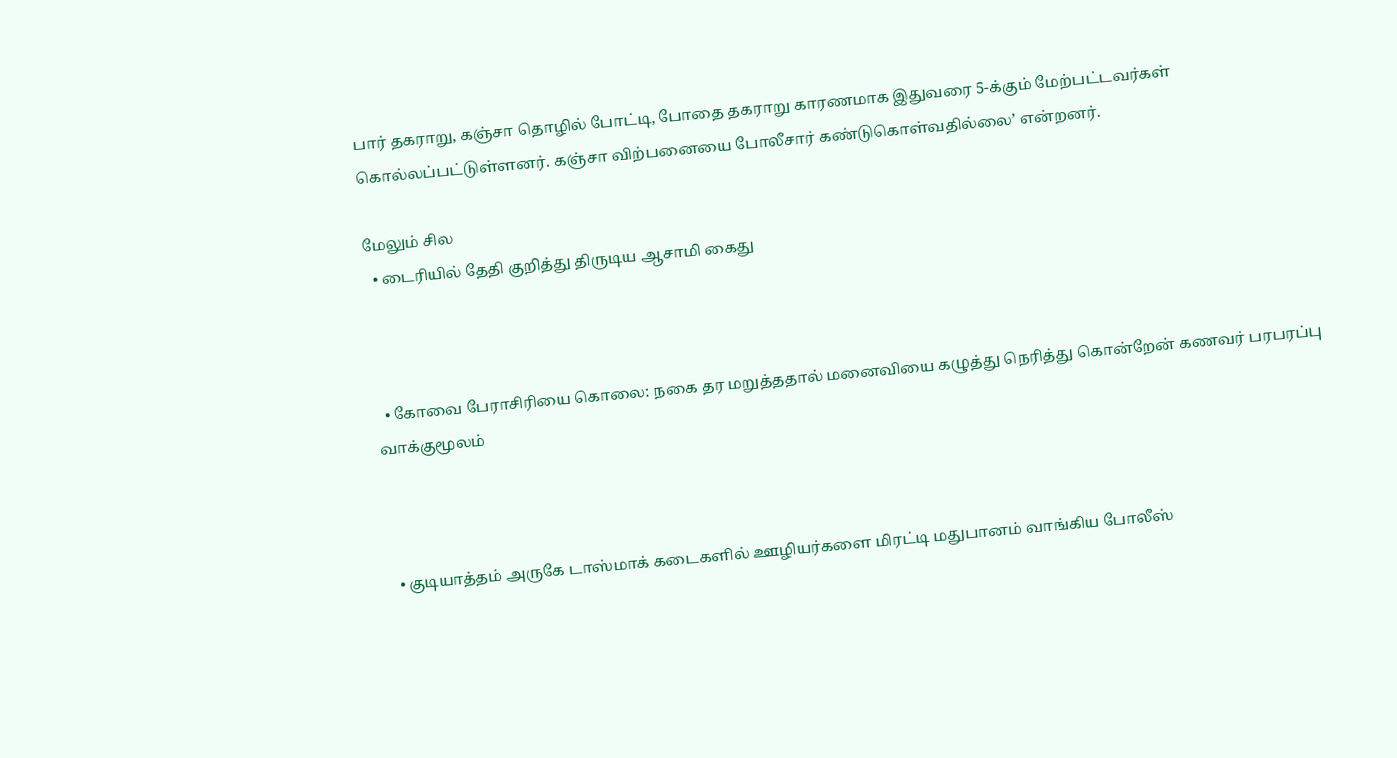பார் தகராறு, கஞ்சா தொழில் போட்டி, போதை தகராறு காரணமாக இதுவரை 5-க்கும் மேற்பட்டவர்கள் கொல்லப்பட்டுள்ளனர். கஞ்சா விற்பனையை போலீசார் கண்டுகொள்வதில்லை’ என்றனர்.

மேலும் சில
  • டைரியில் தேதி குறித்து திருடிய ஆசாமி கைது



  • கோவை பேராசிரியை கொலை: நகை தர மறுத்ததால் மனைவியை கழுத்து நெரித்து கொன்றேன் கணவர் பரபரப்பு வாக்குமூலம்



  • குடியாத்தம் அருகே டாஸ்மாக் கடைகளில் ஊழியர்களை மிரட்டி மதுபானம் வாங்கிய போலீஸ்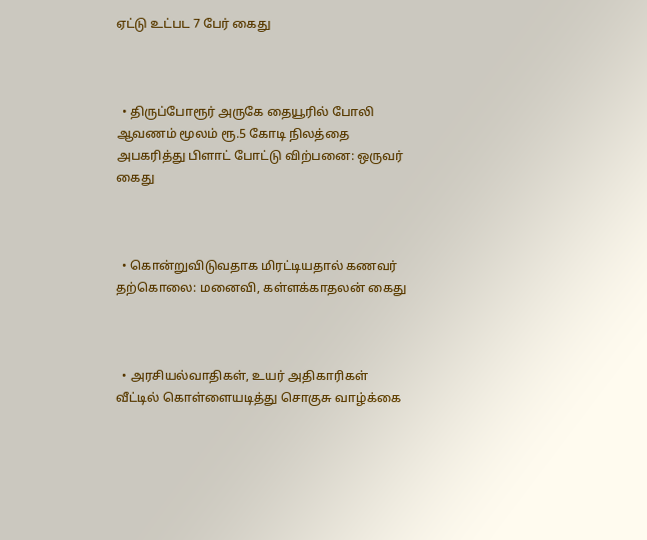ஏட்டு உட்பட 7 பேர் கைது



  • திருப்போரூர் அருகே தையூரில் போலி ஆவணம் மூலம் ரூ.5 கோடி நிலத்தை அபகரித்து பிளாட் போட்டு விற்பனை: ஒருவர் கைது



  • கொன்றுவிடுவதாக மிரட்டியதால் கணவர் தற்கொலை: மனைவி, கள்ளக்காதலன் கைது



  • அரசியல்வாதிகள், உயர் அதிகாரிகள் வீட்டில் கொள்ளையடித்து சொகுசு வாழ்க்கை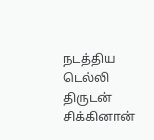நடத்திய டெல்லி திருடன் சிக்கினான்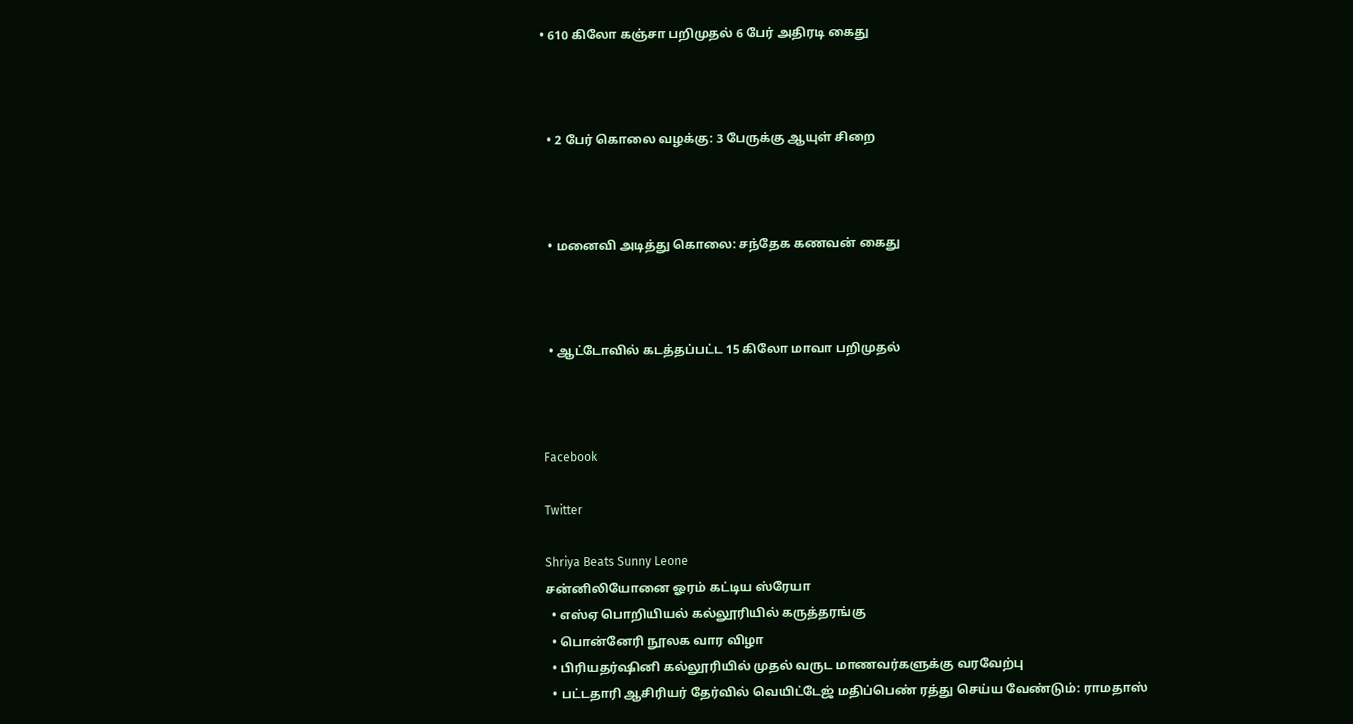• 610 கிலோ கஞ்சா பறிமுதல் 6 பேர் அதிரடி கைது



  • 2 பேர் கொலை வழக்கு: 3 பேருக்கு ஆயுள் சிறை



  • மனைவி அடித்து கொலை: சந்தேக கணவன் கைது



  • ஆட்டோவில் கடத்தப்பட்ட 15 கிலோ மாவா பறிமுதல்



Facebook

Twitter

Shriya Beats Sunny Leone
சன்னிலியோனை ஓரம் கட்டிய ஸ்ரேயா
  • எஸ்ஏ பொறியியல் கல்லூரியில் கருத்தரங்கு
  • பொன்னேரி நூலக வார விழா
  • பிரியதர்ஷினி கல்லூரியில் முதல் வருட மாணவர்களுக்கு வரவேற்பு
  • பட்டதாரி ஆசிரியர் தேர்வில் வெயிட்டேஜ் மதிப்பெண் ரத்து செய்ய வேண்டும்: ராமதாஸ்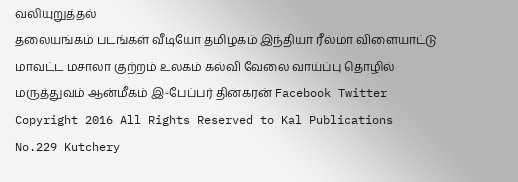வலியுறுத்தல்
தலையங்கம் படங்கள் வீடியோ தமிழகம் இந்தியா ரீல்மா விளையாட்டு மாவட்ட மசாலா குற்றம் உலகம் கல்வி வேலை வாய்ப்பு தொழில் மருத்துவம் ஆன்மீகம் இ-பேப்பர் தினகரன் Facebook Twitter
Copyright 2016 All Rights Reserved to Kal Publications
No.229 Kutchery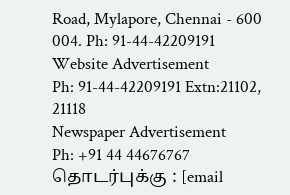Road, Mylapore, Chennai - 600 004. Ph: 91-44-42209191
Website Advertisement
Ph: 91-44-42209191 Extn:21102, 21118
Newspaper Advertisement
Ph: +91 44 44676767
தொடர்புக்கு : [email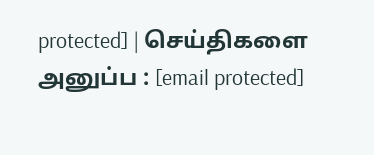protected] | செய்திகளை அனுப்ப : [email protected]